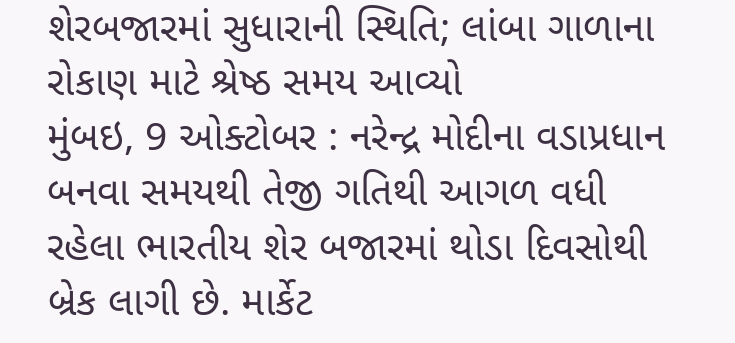શેરબજારમાં સુધારાની સ્થિતિ; લાંબા ગાળાના રોકાણ માટે શ્રેષ્ઠ સમય આવ્યો
મુંબઇ, 9 ઓક્ટોબર : નરેન્દ્ર મોદીના વડાપ્રધાન બનવા સમયથી તેજી ગતિથી આગળ વધી રહેલા ભારતીય શેર બજારમાં થોડા દિવસોથી બ્રેક લાગી છે. માર્કેટ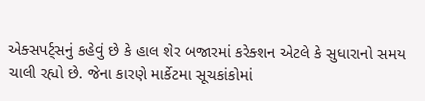એક્સપર્ટ્સનું કહેવું છે કે હાલ શેર બજારમાં કરેક્શન એટલે કે સુધારાનો સમય ચાલી રહ્યો છે. જેના કારણે માર્કેટમા સૂચકાંકોમાં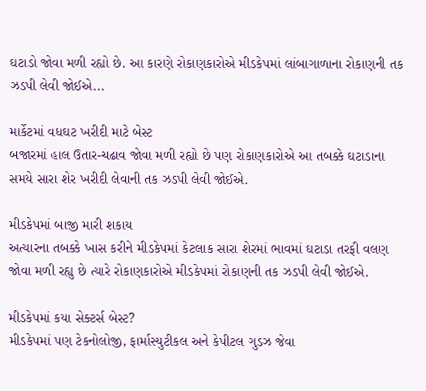ઘટાડો જોવા મળી રહ્યો છે. આ કારણે રોકાણકારોએ મીડકેપમાં લાંબાગાળાના રોકાણની તક ઝડપી લેવી જોઈએ...

માર્કેટમાં વધઘટ ખરીદી માટે બેસ્ટ
બજારમાં હાલ ઉતાર-ચઢાવ જોવા મળી રહ્યો છે પણ રોકાણકારોએ આ તબક્કે ઘટાડાના સમયે સારા શેર ખરીદી લેવાની તક ઝડપી લેવી જોઈએ.

મીડકેપમાં બાજી મારી શકાય
અત્યારના તબક્કે ખાસ કરીને મીડકેપમાં કેટલાક સારા શેરમાં ભાવમાં ઘટાડા તરફી વલણ જોવા મળી રહ્યુ છે ત્યારે રોકાણકારોએ મીડકેપમાં રોકાણની તક ઝડપી લેવી જોઈએ.

મીડકેપમાં કયા સેક્ટર્સ બેસ્ટ?
મીડકેપમાં પણ ટેકનોલોજી, ફાર્માસ્યુટીકલ અને કેપીટલ ગુડઝ જેવા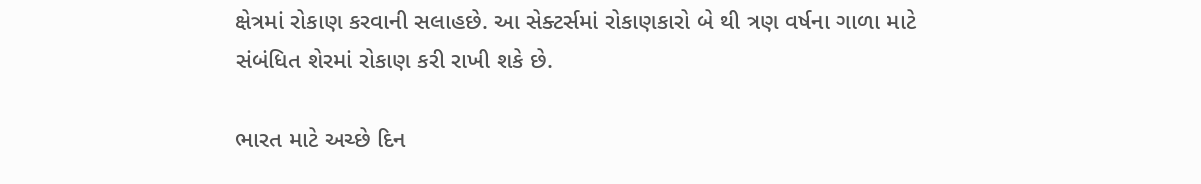ક્ષેત્રમાં રોકાણ કરવાની સલાહછે. આ સેક્ટર્સમાં રોકાણકારો બે થી ત્રણ વર્ષના ગાળા માટે સંબંધિત શેરમાં રોકાણ કરી રાખી શકે છે.

ભારત માટે અચ્છે દિન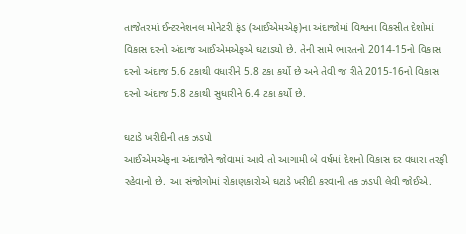તાજેતરમાં ઈન્ટરનેશનલ મોનેટરી ફંડ (આઈએમએફ)ના અંદાજોમાં વિશ્વના વિકસીત દેશોમાં વિકાસ દરનો અંદાજ આઈએમએફએ ઘટાડયો છે. તેની સામે ભારતનો 2014-15નો વિકાસ દરનો અંદાજ 5.6 ટકાથી વધારીને 5.8 ટકા કર્યો છે અને તેવી જ રીતે 2015-16નો વિકાસ દરનો અંદાજ 5.8 ટકાથી સુધારીને 6.4 ટકા કર્યો છે.

ઘટાડે ખરીદીની તક ઝડપો
આઈએમએફના અંદાજોને જોવામાં આવે તો આગામી બે વર્ષમાં દેશનો વિકાસ દર વધારા તરફી રહેવાનો છે. આ સંજોગોમાં રોકાણકારોએ ઘટાડે ખરીદી કરવાની તક ઝડપી લેવી જોઈએ.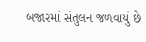બજારમાં સંતુલન જળવાયું છે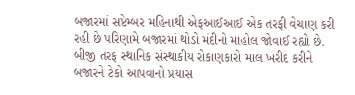બજારમાં સપ્ટેમ્બર મહિનાથી એફઆઈઆઈ એક તરફી વેચાણ કરી રહી છે પરિણામે બજારમાં થોડો મંદીનો માહોલ જોવાઈ રહ્યો છે. બીજી તરફ સ્થાનિક સંસ્થાકીય રોકાણકારો માલ ખરીદ કરીને બજારને ટેકો આપવાનો પ્રયાસ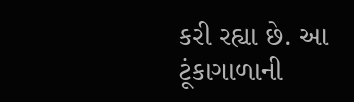કરી રહ્યા છે. આ ટૂંકાગાળાની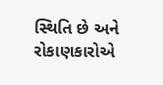સ્થિતિ છે અને રોકાણકારોએ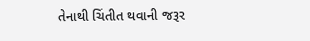તેનાથી ચિંતીત થવાની જરૂર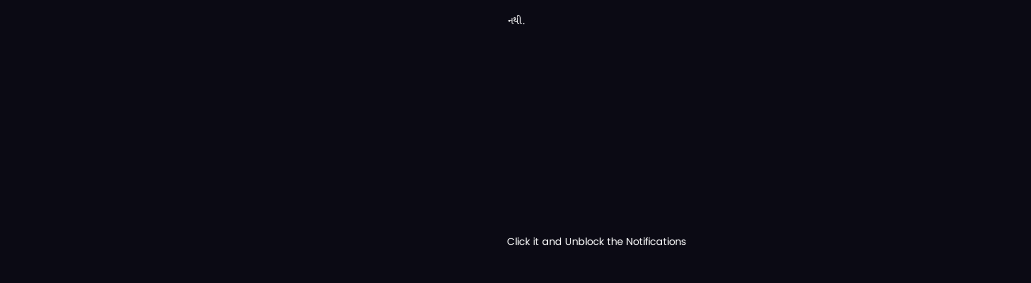નથી.












Click it and Unblock the Notifications